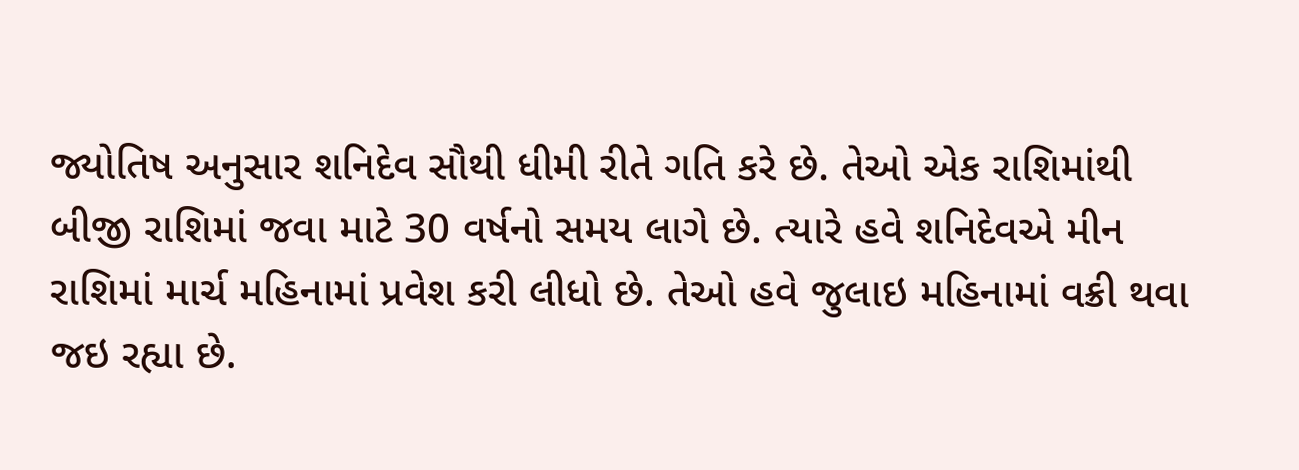જ્યોતિષ અનુસાર શનિદેવ સૌથી ધીમી રીતે ગતિ કરે છે. તેઓ એક રાશિમાંથી બીજી રાશિમાં જવા માટે 30 વર્ષનો સમય લાગે છે. ત્યારે હવે શનિદેવએ મીન રાશિમાં માર્ચ મહિનામાં પ્રવેશ કરી લીધો છે. તેઓ હવે જુલાઇ મહિનામાં વક્રી થવા જઇ રહ્યા છે.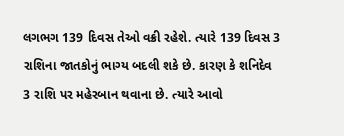લગભગ 139 દિવસ તેઓ વક્રી રહેશે. ત્યારે 139 દિવસ 3 રાશિના જાતકોનું ભાગ્ય બદલી શકે છે. કારણ કે શનિદેવ 3 રાશિ પર મહેરબાન થવાના છે. ત્યારે આવો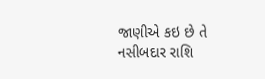જાણીએ કઇ છે તે નસીબદાર રાશિ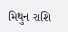મિથુન રાશિ